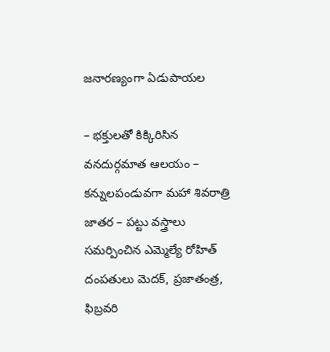జనారణ్యంగా ఏడుపాయల

– భక్తులతో కిక్కిరిసిన వనదుర్గమాత ఆలయం – కన్నులపండువగా మహా శివరాత్రి జాతర – పట్టు వస్త్రాలు సమర్పించిన ఎమ్మెల్యే రోహిత్ దంపతులు మెదక్, ప్రజాతంత్ర, ఫిబ్రవరి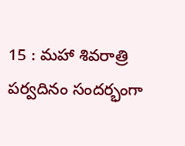15 : మహా శివరాత్రి పర్వదినం సందర్భంగా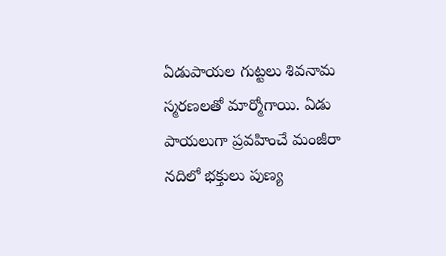ఏడుపాయల గుట్టలు శివనామ స్మరణలతో మార్మోగాయి. ఏడు పాయలుగా ప్రవహించే మంజీరా నదిలో భక్తులు పుణ్య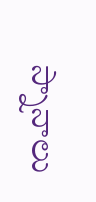స్నానాలు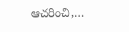ఆచరించి,…